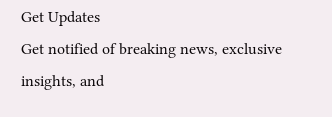Get Updates
Get notified of breaking news, exclusive insights, and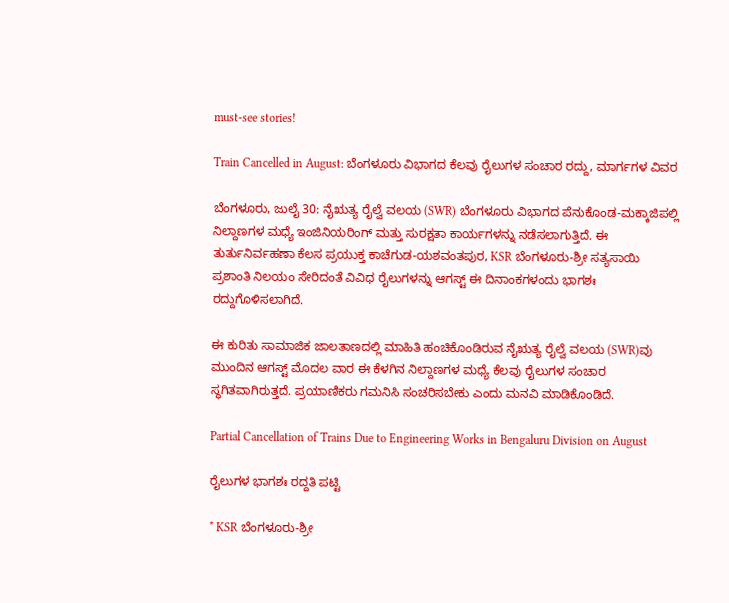must-see stories!

Train Cancelled in August: ಬೆಂಗಳೂರು ವಿಭಾಗದ ಕೆಲವು ರೈಲುಗಳ ಸಂಚಾರ ರದ್ದು, ಮಾರ್ಗಗಳ ವಿವರ

ಬೆಂಗಳೂರು, ಜುಲೈ 30: ನೈಋತ್ಯ ರೈಲ್ವೆ ವಲಯ (SWR) ಬೆಂಗಳೂರು ವಿಭಾಗದ ಪೆನುಕೊಂಡ-ಮಕ್ಕಾಜಿಪಲ್ಲಿ ನಿಲ್ದಾಣಗಳ ಮಧ್ಯೆ ಇಂಜಿನಿಯರಿಂಗ್ ಮತ್ತು ಸುರಕ್ಷತಾ ಕಾರ್ಯಗಳನ್ನು ನಡೆಸಲಾಗುತ್ತಿದೆ. ಈ ತುರ್ತುನಿರ್ವಹಣಾ ಕೆಲಸ ಪ್ರಯುಕ್ತ ಕಾಚೆಗುಡ-ಯಶವಂತಪುರ, KSR ಬೆಂಗಳೂರು-ಶ್ರೀ ಸತ್ಯಸಾಯಿ ಪ್ರಶಾಂತಿ ನಿಲಯಂ ಸೇರಿದಂತೆ ವಿವಿಧ ರೈಲುಗಳನ್ನು ಆಗಸ್ಟ್ ಈ ದಿನಾಂಕಗಳಂದು ಭಾಗಶಃ ರದ್ದುಗೊಳಿಸಲಾಗಿದೆ.

ಈ ಕುರಿತು ಸಾಮಾಜಿಕ ಜಾಲತಾಣದಲ್ಲಿ ಮಾಹಿತಿ ಹಂಚಿಕೊಂಡಿರುವ ನೈಋತ್ಯ ರೈಲ್ವೆ ವಲಯ (SWR)ವು ಮುಂದಿನ ಆಗಸ್ಟ್ ಮೊದಲ ವಾರ ಈ ಕೆಳಗಿನ ನಿಲ್ದಾಣಗಳ ಮಧ್ಯೆ ಕೆಲವು ರೈಲುಗಳ ಸಂಚಾರ ಸ್ಥಗಿತವಾಗಿರುತ್ತದೆ. ಪ್ರಯಾಣಿಕರು ಗಮನಿಸಿ ಸಂಚರಿಸಬೇಕು ಎಂದು ಮನವಿ ಮಾಡಿಕೊಂಡಿದೆ.

Partial Cancellation of Trains Due to Engineering Works in Bengaluru Division on August

ರೈಲುಗಳ ಭಾಗಶಃ ರದ್ದತಿ ಪಟ್ಟಿ

* KSR ಬೆಂಗಳೂರು-ಶ್ರೀ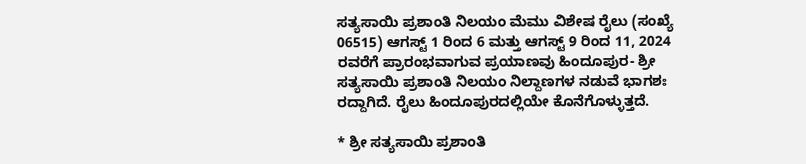ಸತ್ಯಸಾಯಿ ಪ್ರಶಾಂತಿ ನಿಲಯಂ ಮೆಮು ವಿಶೇಷ ರೈಲು (ಸಂಖ್ಯೆ 06515) ಆಗಸ್ಟ್ 1 ರಿಂದ 6 ಮತ್ತು ಆಗಸ್ಟ್ 9 ರಿಂದ 11, 2024 ರವರೆಗೆ ಪ್ರಾರಂಭವಾಗುವ ಪ್ರಯಾಣವು ಹಿಂದೂಪುರ- ಶ್ರೀ ಸತ್ಯಸಾಯಿ ಪ್ರಶಾಂತಿ ನಿಲಯಂ ನಿಲ್ದಾಣಗಳ ನಡುವೆ ಭಾಗಶಃ ರದ್ದಾಗಿದೆ. ರೈಲು ಹಿಂದೂಪುರದಲ್ಲಿಯೇ ಕೊನೆಗೊಳ್ಳುತ್ತದೆ.

* ಶ್ರೀ ಸತ್ಯಸಾಯಿ ಪ್ರಶಾಂತಿ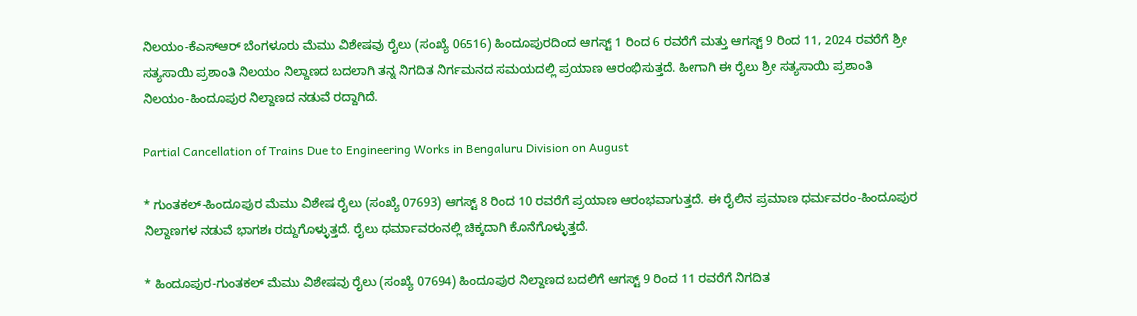ನಿಲಯಂ-ಕೆಎಸ್‌ಆರ್ ಬೆಂಗಳೂರು ಮೆಮು ವಿಶೇಷವು ರೈಲು (ಸಂಖ್ಯೆ 06516) ಹಿಂದೂಪುರದಿಂದ ಆಗಸ್ಟ್ 1 ರಿಂದ 6 ರವರೆಗೆ ಮತ್ತು ಆಗಸ್ಟ್ 9 ರಿಂದ 11, 2024 ರವರೆಗೆ ಶ್ರೀ ಸತ್ಯಸಾಯಿ ಪ್ರಶಾಂತಿ ನಿಲಯಂ ನಿಲ್ದಾಣದ ಬದಲಾಗಿ ತನ್ನ ನಿಗದಿತ ನಿರ್ಗಮನದ ಸಮಯದಲ್ಲಿ ಪ್ರಯಾಣ ಆರಂಭಿಸುತ್ತದೆ. ಹೀಗಾಗಿ ಈ ರೈಲು ಶ್ರೀ ಸತ್ಯಸಾಯಿ ಪ್ರಶಾಂತಿ ನಿಲಯಂ-ಹಿಂದೂಪುರ ನಿಲ್ದಾಣದ ನಡುವೆ ರದ್ದಾಗಿದೆ.

Partial Cancellation of Trains Due to Engineering Works in Bengaluru Division on August

* ಗುಂತಕಲ್-ಹಿಂದೂಪುರ ಮೆಮು ವಿಶೇಷ ರೈಲು (ಸಂಖ್ಯೆ 07693) ಆಗಸ್ಟ್ 8 ರಿಂದ 10 ರವರೆಗೆ ಪ್ರಯಾಣ ಆರಂಭವಾಗುತ್ತದೆ. ಈ ರೈಲಿನ ಪ್ರಮಾಣ ಧರ್ಮವರಂ-ಹಿಂದೂಪುರ ನಿಲ್ದಾಣಗಳ ನಡುವೆ ಭಾಗಶಃ ರದ್ದುಗೊಳ್ಳುತ್ತದೆ. ರೈಲು ಧರ್ಮಾವರಂನಲ್ಲಿ ಚಿಕ್ಕದಾಗಿ ಕೊನೆಗೊಳ್ಳುತ್ತದೆ.

* ಹಿಂದೂಪುರ-ಗುಂತಕಲ್ ಮೆಮು ವಿಶೇಷವು ರೈಲು (ಸಂಖ್ಯೆ 07694) ಹಿಂದೂಪುರ ನಿಲ್ದಾಣದ ಬದಲಿಗೆ ಆಗಸ್ಟ್ 9 ರಿಂದ 11 ರವರೆಗೆ ನಿಗದಿತ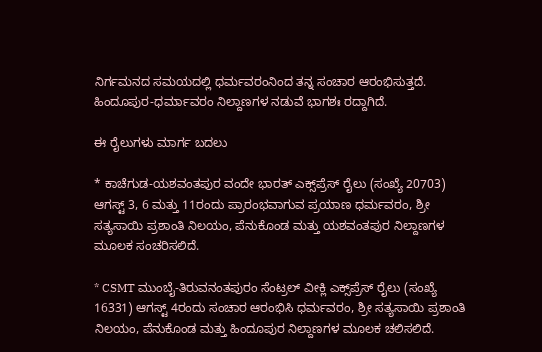ನಿರ್ಗಮನದ ಸಮಯದಲ್ಲಿ ಧರ್ಮವರಂನಿಂದ ತನ್ನ ಸಂಚಾರ ಆರಂಭಿಸುತ್ತದೆ. ಹಿಂದೂಪುರ-ಧರ್ಮಾವರಂ ನಿಲ್ದಾಣಗಳ ನಡುವೆ ಭಾಗಶಃ ರದ್ದಾಗಿದೆ.

ಈ ರೈಲುಗಳು ಮಾರ್ಗ ಬದಲು

* ಕಾಚೆಗುಡ-ಯಶವಂತಪುರ ವಂದೇ ಭಾರತ್ ಎಕ್ಸ್‌ಪ್ರೆಸ್ ರೈಲು (ಸಂಖ್ಯೆ 20703) ಆಗಸ್ಟ್ 3, 6 ಮತ್ತು 11ರಂದು ಪ್ರಾರಂಭವಾಗುವ ಪ್ರಯಾಣ ಧರ್ಮವರಂ, ಶ್ರೀ ಸತ್ಯಸಾಯಿ ಪ್ರಶಾಂತಿ ನಿಲಯಂ, ಪೆನುಕೊಂಡ ಮತ್ತು ಯಶವಂತಪುರ ನಿಲ್ದಾಣಗಳ ಮೂಲಕ ಸಂಚರಿಸಲಿದೆ.

* CSMT ಮುಂಬೈ-ತಿರುವನಂತಪುರಂ ಸೆಂಟ್ರಲ್ ವೀಕ್ಲಿ ಎಕ್ಸ್‌ಪ್ರೆಸ್ ರೈಲು (ಸಂಖ್ಯೆ 16331) ಆಗಸ್ಟ್ 4ರಂದು ಸಂಚಾರ ಆರಂಭಿಸಿ ಧರ್ಮವರಂ, ಶ್ರೀ ಸತ್ಯಸಾಯಿ ಪ್ರಶಾಂತಿ ನಿಲಯಂ, ಪೆನುಕೊಂಡ ಮತ್ತು ಹಿಂದೂಪುರ ನಿಲ್ದಾಣಗಳ ಮೂಲಕ ಚಲಿಸಲಿದೆ.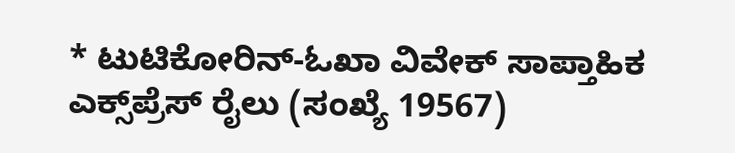* ಟುಟಿಕೋರಿನ್-ಓಖಾ ವಿವೇಕ್ ಸಾಪ್ತಾಹಿಕ ಎಕ್ಸ್‌ಪ್ರೆಸ್ ರೈಲು (ಸಂಖ್ಯೆ 19567)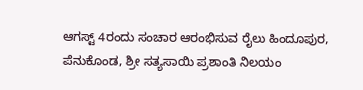ಆಗಸ್ಟ್ 4ರಂದು ಸಂಚಾರ ಆರಂಭಿಸುವ ರೈಲು ಹಿಂದೂಪುರ, ಪೆನುಕೊಂಡ, ಶ್ರೀ ಸತ್ಯಸಾಯಿ ಪ್ರಶಾಂತಿ ನಿಲಯಂ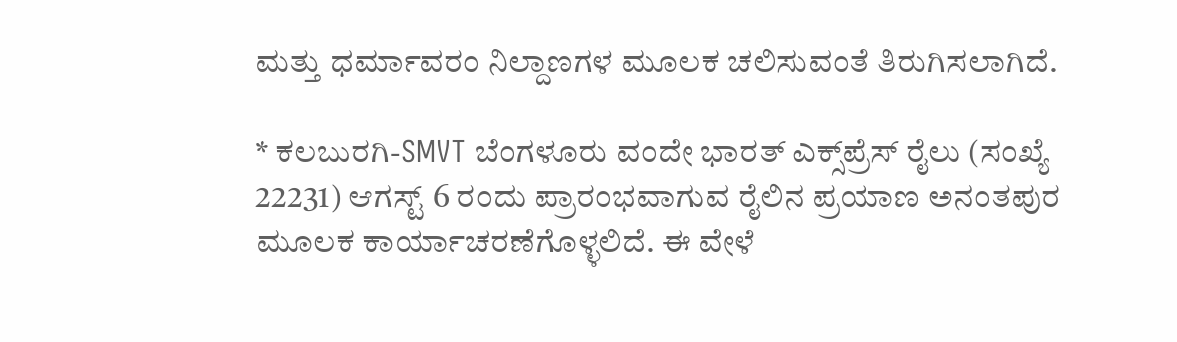ಮತ್ತು ಧರ್ಮಾವರಂ ನಿಲ್ದಾಣಗಳ ಮೂಲಕ ಚಲಿಸುವಂತೆ ತಿರುಗಿಸಲಾಗಿದೆ.

* ಕಲಬುರಗಿ-SMVT ಬೆಂಗಳೂರು ವಂದೇ ಭಾರತ್ ಎಕ್ಸ್‌ಪ್ರೆಸ್ ರೈಲು (ಸಂಖ್ಯೆ 22231) ಆಗಸ್ಟ್ 6 ರಂದು ಪ್ರಾರಂಭವಾಗುವ ರೈಲಿನ ಪ್ರಯಾಣ ಅನಂತಪುರ ಮೂಲಕ ಕಾರ್ಯಾಚರಣೆಗೊಳ್ಳಲಿದೆ. ಈ ವೇಳೆ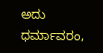ಅದು ಧರ್ಮಾವರಂ,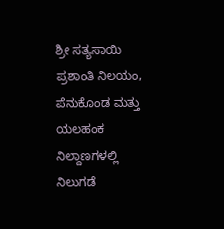ಶ್ರೀ ಸತ್ಯಸಾಯಿ ಪ್ರಶಾಂತಿ ನಿಲಯಂ, ಪೆನುಕೊಂಡ ಮತ್ತು ಯಲಹಂಕ ನಿಲ್ದಾಣಗಳಲ್ಲಿ ನಿಲುಗಡೆ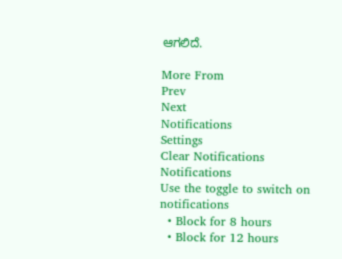ಆಗಲಿದೆ.

More From
Prev
Next
Notifications
Settings
Clear Notifications
Notifications
Use the toggle to switch on notifications
  • Block for 8 hours
  • Block for 12 hours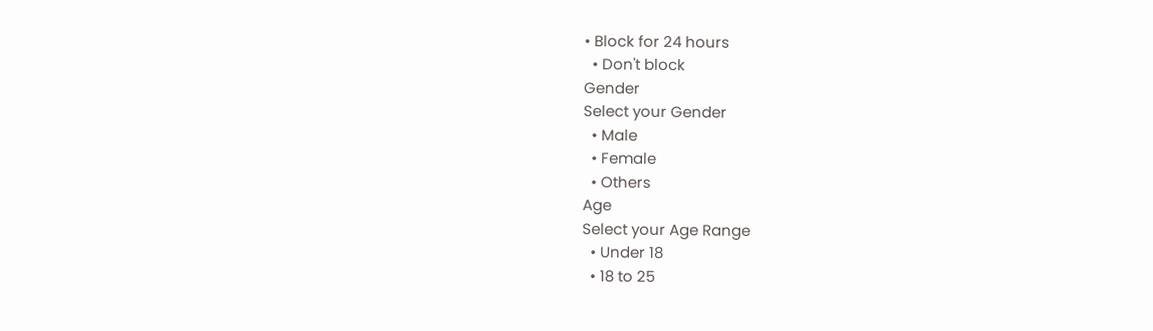• Block for 24 hours
  • Don't block
Gender
Select your Gender
  • Male
  • Female
  • Others
Age
Select your Age Range
  • Under 18
  • 18 to 25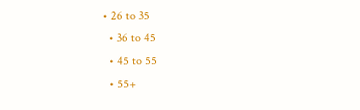• 26 to 35
  • 36 to 45
  • 45 to 55
  • 55+